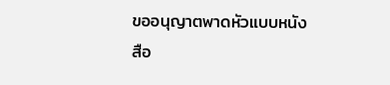ขออนุญาตพาดหัวแบบหนังสือ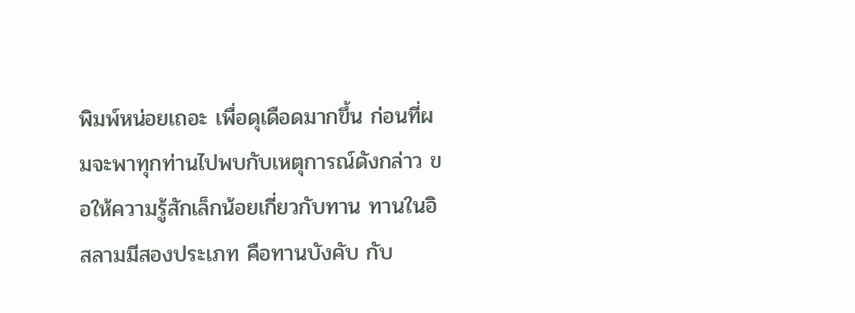พิมพ์หน่อยเถอะ เพื่อดุเดือดมากขึ้น ก่อนที่ผมจะพาทุกท่านไปพบกับเหตุการณ์ดังกล่าว ขอให้ความรู้สักเล็กน้อยเกี่ยวกับทาน ทานในอิสลามมีสองประเภท คือทานบังคับ กับ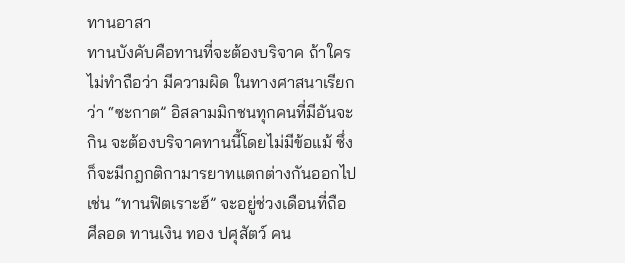ทานอาสา
ทานบังคับคือทานที่จะต้องบริจาค ถ้าใครไม่ทำถือว่า มีความผิด ในทางศาสนาเรียกว่า “ซะกาต” อิสลามมิกชนทุกคนที่มีอันจะกิน จะต้องบริจาคทานนี้โดยไม่มีข้อแม้ ซึ่งก็จะมีกฎกติกามารยาทแตกต่างกันออกไป เช่น “ทานฟิตเราะฮ์” จะอยู่ช่วงเดือนที่ถือ ศีลอด ทานเงิน ทอง ปศุสัตว์ คน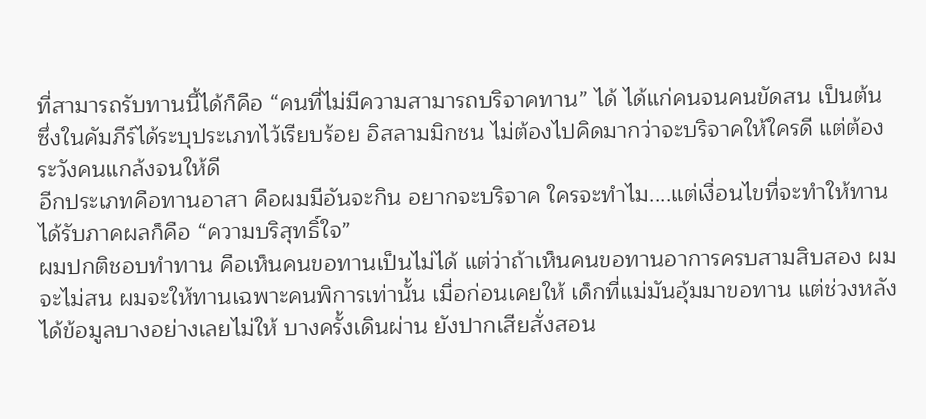ที่สามารถรับทานนี้ได้ก็คือ “คนที่ไม่มีความสามารถบริจาคทาน” ได้ ได้แก่คนจนคนขัดสน เป็นต้น ซึ่งในคัมภีร์ได้ระบุประเภทไว้เรียบร้อย อิสลามมิกชน ไม่ต้องไปคิดมากว่าจะบริจาคให้ใครดี แต่ต้องระวังคนแกล้งจนให้ดี
อีกประเภทคือทานอาสา คือผมมีอันจะกิน อยากจะบริจาค ใครจะทำไม....แต่เงื่อนไขที่จะทำให้ทานได้รับภาคผลก็คือ “ความบริสุทธิ์ใจ”
ผมปกติชอบทำทาน คือเห็นคนขอทานเป็นไม่ได้ แต่ว่าถ้าเห็นคนขอทานอาการครบสามสิบสอง ผมจะไม่สน ผมจะให้ทานเฉพาะคนพิการเท่านั้น เมื่อก่อนเคยให้ เด็กที่แม่มันอุ้มมาขอทาน แต่ช่วงหลังได้ข้อมูลบางอย่างเลยไม่ให้ บางครั้งเดินผ่าน ยังปากเสียสั่งสอน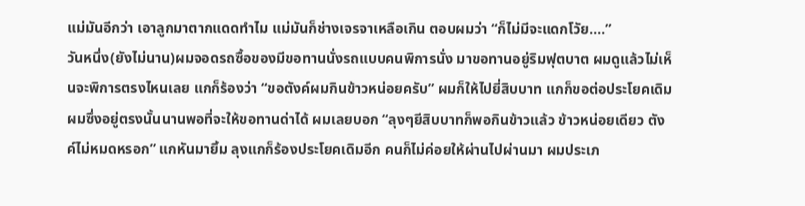แม่มันอีกว่า เอาลูกมาตากแดดทำไม แม่มันก็ช่างเจรจาเหลือเกิน ตอบผมว่า “ก็ไม่มีจะแดกโวัย....”
วันหนึ่ง(ยังไม่นาน)ผมจอดรถซื้อของมีขอทานนั่งรถแบบคนพิการนั่ง มาขอทานอยู่ริมฟุตบาต ผมดูแล้วไม่เห็นจะพิการตรงไหนเลย แกก็ร้องว่า “ขอตังค์ผมกินข้าวหน่อยครับ” ผมก็ให้ไปยี่สิบบาท แกก็ขอต่อประโยคเดิม ผมซึ่งอยู่ตรงนั้นนานพอที่จะให้ขอทานด่าได้ ผมเลยบอก “ลุงๆยีสิบบาทก็พอกินข้าวแล้ว ข้าวหน่อยเดียว ตังค์ไม่หมดหรอก” แกหันมายิ้ม ลุงแกก็ร้องประโยคเดิมอีก คนก็ไม่ค่อยให้ผ่านไปผ่านมา ผมประเภ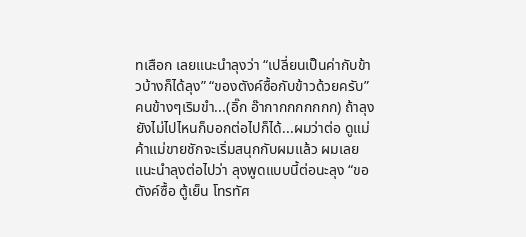ทเสือก เลยแนะนำลุงว่า “เปลี่ยนเป็นค่ากับข้าวบ้างก็ได้ลุง” “ของตังค์ซื้อกับข้าวด้วยครับ” คนข้างๆเริมขำ...(อิ๊ก อ๊ากากกกกกกก) ถ้าลุงยังไม่ไปไหนก็บอกต่อไปก็ได้...ผมว่าต่อ ดูแม่ค้าแม่ขายชักจะเริ่มสนุกกับผมแล้ว ผมเลยแนะนำลุงต่อไปว่า ลุงพูดแบบนี้ต่อนะลุง “ขอตังค์ซื้อ ตู้เย็น โทรทัศ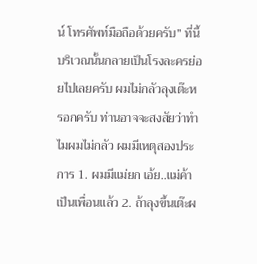น์ โทรศัพท์มือถือด้วยครับ” ที่นี้บริเวณนั้นกลายเป็นโรงละครย่อยไปเลยครับ ผมไม่กลัวลุงเต๊ะหรอกครับ ท่านอาจจะสงสัยว่าทำไมผมไม่กลัว ผมมีเหตุสองประการ 1. ผมมีแม่ยก เอ้ย..แม่ค้าเป็นเพื่อนแล้ว 2. ถ้าลุงขึ้นเต๊ะผ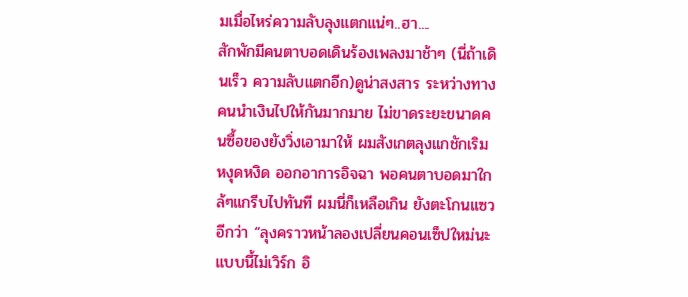มเมื่อไหร่ความลับลุงแตกแน่ๆ..ฮา....
สักพักมีคนตาบอดเดินร้องเพลงมาช้าๆ (นี่ถ้าเดินเร็ว ความลับแตกอีก)ดูน่าสงสาร ระหว่างทางคนนำเงินไปให้กันมากมาย ไม่ขาดระยะขนาดคนซื้อของยังวิ่งเอามาให้ ผมสังเกตลุงแกชักเริมหงุดหงิด ออกอาการอิจฉา พอคนตาบอดมาใกล้ๆแกรีบไปทันที ผมนี่ก็เหลือเกิน ยังตะโกนแซวอีกว่า “ลุงคราวหน้าลองเปลี่ยนคอนเซ็ปใหม่นะ แบบนี้ไม่เวิร์ก อิ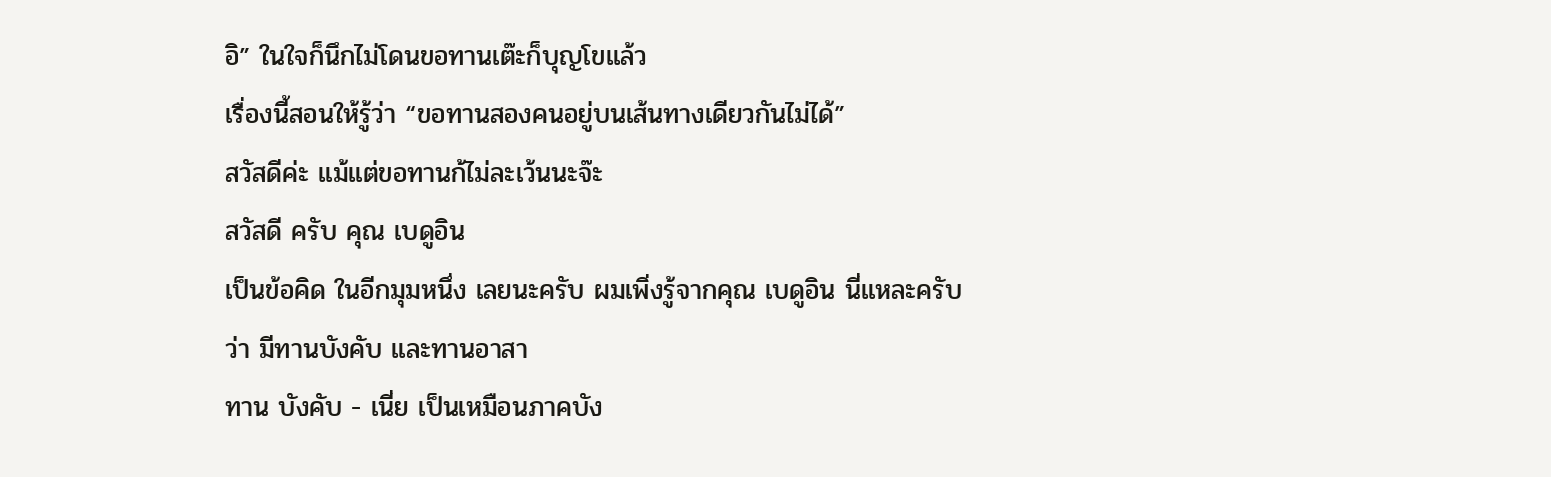อิ” ในใจก็นึกไม่โดนขอทานเต๊ะก็บุญโขแล้ว
เรื่องนี้สอนให้รู้ว่า “ขอทานสองคนอยู่บนเส้นทางเดียวกันไม่ได้”
สวัสดีค่ะ แม้แต่ขอทานก้ไม่ละเว้นนะจ๊ะ
สวัสดี ครับ คุณ เบดูอิน
เป็นข้อคิด ในอีกมุมหนึ่ง เลยนะครับ ผมเพิ่งรู้จากคุณ เบดูอิน นี่แหละครับว่า มีทานบังคับ และทานอาสา
ทาน บังคับ - เนี่ย เป็นเหมือนภาคบัง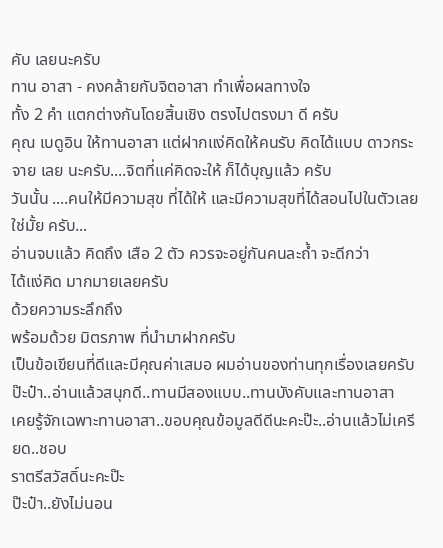คับ เลยนะครับ
ทาน อาสา - คงคล้ายกับจิตอาสา ทำเพื่อผลทางใจ
ทั้ง 2 คำ แตกต่างกันโดยสิ้นเชิง ตรงไปตรงมา ดี ครับ
คุณ เบดูอิน ให้ทานอาสา แต่ฝากแง่คิดให้คนรับ คิดได้แบบ ดาวกระจาย เลย นะครับ....จิตที่แค่คิดจะให้ ก็ได้บุญแล้ว ครับ
วันนั้น ....คนให้มีความสุข ที่ได้ให้ และมีความสุขที่ได้สอนไปในตัวเลยใช่มั้ย ครับ...
อ่านจบแล้ว คิดถึง เสือ 2 ตัว ควรจะอยู่กันคนละถ้ำ จะดีกว่า
ได้แง่คิด มากมายเลยครับ
ด้วยความระลึกถึง
พร้อมด้วย มิตรภาพ ที่นำมาฝากครับ
เป็นข้อเขียนที่ดีและมีคุณค่าเสมอ ผมอ่านของท่านทุกเรื่องเลยครับ
ป๊ะป๋า..อ่านแล้วสนุกดี..ทานมีสองแบบ..ทานบังคับและทานอาสา
เคยรู้จักเฉพาะทานอาสา..ขอบคุณข้อมูลดีดีนะคะป๊ะ..อ่านแล้วไม่เครียด..ชอบ
ราตรีสวัสดิ์นะคะป๊ะ
ป๊ะป๋า..ยังไม่นอน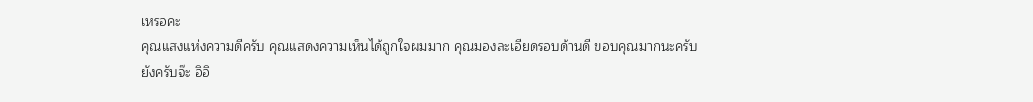เหรอคะ
คุณแสงแห่งความดีครับ คุณแสดงความเห็นได้ถูกใจผมมาก คุณมองละเอียดรอบด้านดี ขอบคุณมากนะครับ
ยังครับจ๊ะ อิอิ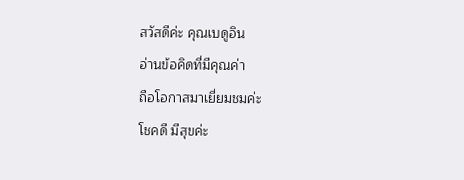สวัสดีค่ะ คุณเบดูอิน
อ่านข้อคิดที่มีคุณค่า
ถือโอกาสมาเยี่ยมชมค่ะ
โชคดี มีสุขค่ะ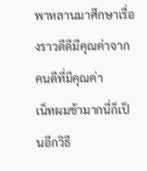พาหลานมาศึกษาเรื่องราวดีดีมีคุณค่าจากคนดีที่มีคุณค่า
เน็ทผมช้ามากนี่ก็เป็นอีกวิธี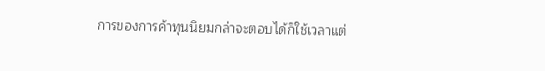การของการค้าทุนนิยมกล่าจะตอบได้ก็ใช้เวลาแต่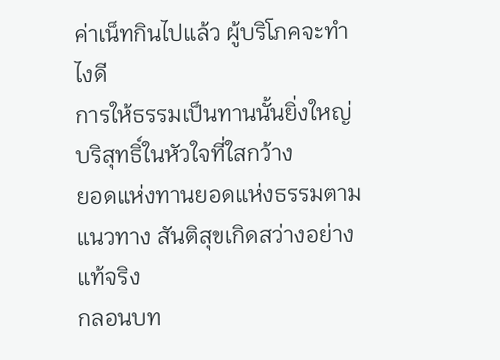ค่าเน็ทกินไปแล้ว ผู้บริโภคจะทำไงดี
การให้ธรรมเป็นทานนั้นยิ่งใหญ่ บริสุทธิ์ในหัวใจที่ใสกว้าง
ยอดแห่งทานยอดแห่งธรรมตามแนวทาง สันติสุขเกิดสว่างอย่างแท้จริง
กลอนบท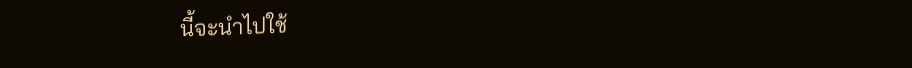นี้จะนำไปใช้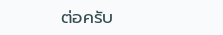ต่อครับ